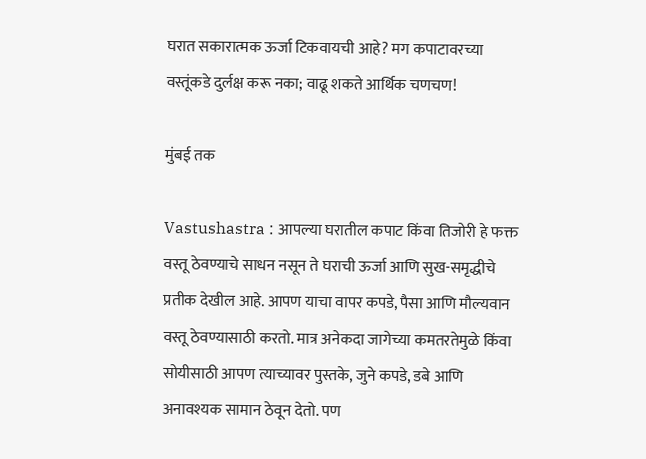घरात सकारात्मक ऊर्जा टिकवायची आहे? मग कपाटावरच्या वस्तूंकडे दुर्लक्ष करू नका; वाढू शकते आर्थिक चणचण!

मुंबई तक

Vastushastra : आपल्या घरातील कपाट किंवा तिजोरी हे फक्त वस्तू ठेवण्याचे साधन नसून ते घराची ऊर्जा आणि सुख-समृद्धीचे प्रतीक देखील आहे. आपण याचा वापर कपडे, पैसा आणि मौल्यवान वस्तू ठेवण्यासाठी करतो. मात्र अनेकदा जागेच्या कमतरतेमुळे किंवा सोयीसाठी आपण त्याच्यावर पुस्तके, जुने कपडे, डबे आणि अनावश्यक सामान ठेवून देतो. पण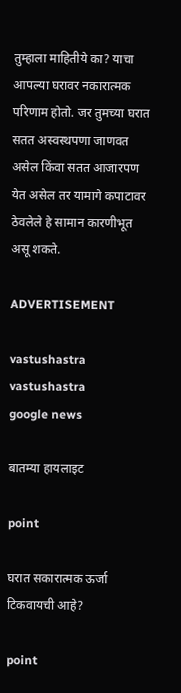तुम्हाला माहितीये का? याचा आपल्या घरावर नकारात्मक परिणाम होतो. जर तुमच्या घरात सतत अस्वस्थपणा जाणवत असेल किंवा सतत आजारपण येत असेल तर यामागे कपाटावर ठेवलेले हे सामान कारणीभूत असू शकते.

ADVERTISEMENT

vastushastra
vastushastra
google news

बातम्या हायलाइट

point

घरात सकारात्मक ऊर्जा टिकवायची आहे?

point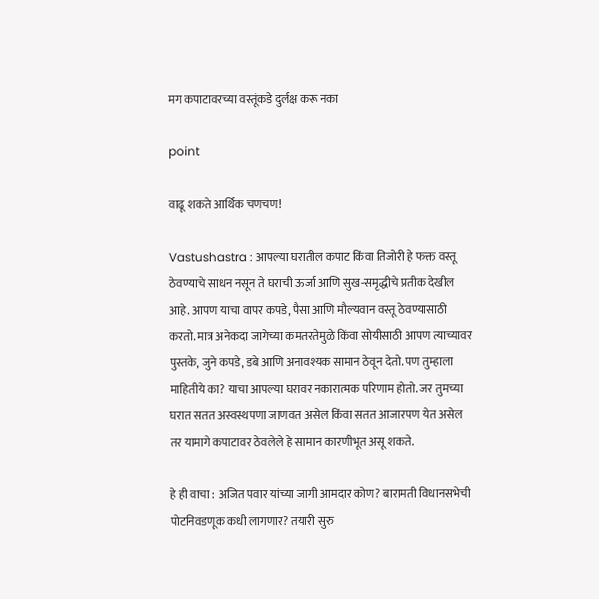मग कपाटावरच्या वस्तूंकडे दुर्लक्ष करू नका

point

वाढू शकते आर्थिक चणचण!

Vastushastra : आपल्या घरातील कपाट किंवा तिजोरी हे फक्त वस्तू ठेवण्याचे साधन नसून ते घराची ऊर्जा आणि सुख-समृद्धीचे प्रतीक देखील आहे. आपण याचा वापर कपडे, पैसा आणि मौल्यवान वस्तू ठेवण्यासाठी करतो. मात्र अनेकदा जागेच्या कमतरतेमुळे किंवा सोयीसाठी आपण त्याच्यावर पुस्तके, जुने कपडे, डबे आणि अनावश्यक सामान ठेवून देतो. पण तुम्हाला माहितीये का? याचा आपल्या घरावर नकारात्मक परिणाम होतो. जर तुमच्या घरात सतत अस्वस्थपणा जाणवत असेल किंवा सतत आजारपण येत असेल तर यामागे कपाटावर ठेवलेले हे सामान कारणीभूत असू शकते.

हे ही वाचा : अजित पवार यांच्या जागी आमदार कोण? बारामती विधानसभेची पोटनिवडणूक कधी लागणार? तयारी सुरु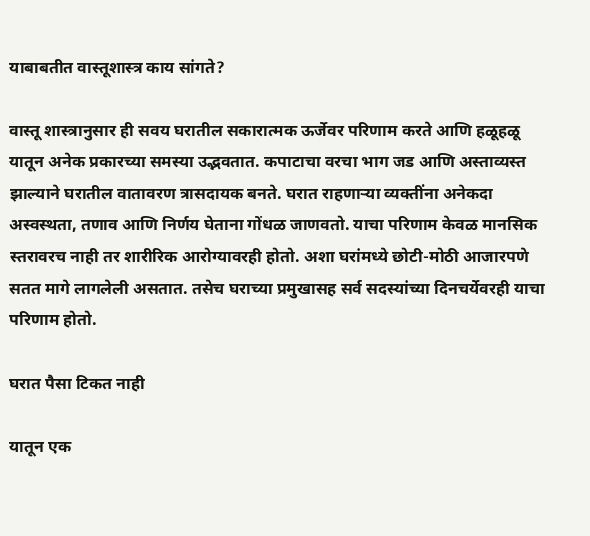याबाबतीत वास्तूशास्त्र काय सांगते?

वास्तू शास्त्रानुसार ही सवय घरातील सकारात्मक ऊर्जेवर परिणाम करते आणि हळूहळू यातून अनेक प्रकारच्या समस्या उद्भवतात. कपाटाचा वरचा भाग जड आणि अस्ताव्यस्त झाल्याने घरातील वातावरण त्रासदायक बनते. घरात राहणाऱ्या व्यक्तींना अनेकदा अस्वस्थता, तणाव आणि निर्णय घेताना गोंधळ जाणवतो. याचा परिणाम केवळ मानसिक स्तरावरच नाही तर शारीरिक आरोग्यावरही होतो. अशा घरांमध्ये छोटी-मोठी आजारपणे सतत मागे लागलेली असतात. तसेच घराच्या प्रमुखासह सर्व सदस्यांच्या दिनचर्येवरही याचा परिणाम होतो.

घरात पैसा टिकत नाही

यातून एक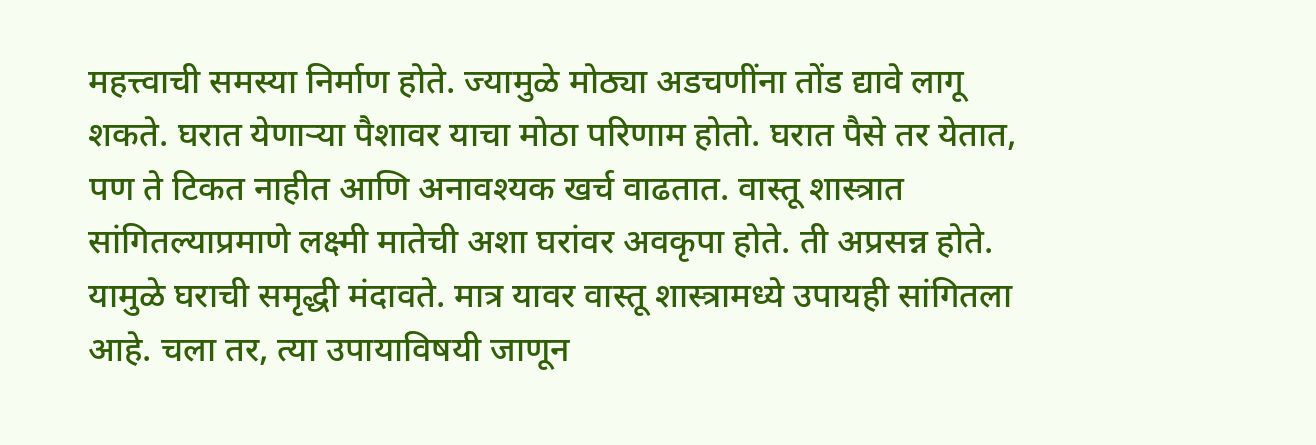महत्त्वाची समस्या निर्माण होते. ज्यामुळे मोठ्या अडचणींना तोंड द्यावे लागू शकते. घरात येणाऱ्या पैशावर याचा मोठा परिणाम होतो. घरात पैसे तर येतात, पण ते टिकत नाहीत आणि अनावश्यक खर्च वाढतात. वास्तू शास्त्रात सांगितल्याप्रमाणे लक्ष्मी मातेची अशा घरांवर अवकृपा होते. ती अप्रसन्न होते. यामुळे घराची समृद्धी मंदावते. मात्र यावर वास्तू शास्त्रामध्ये उपायही सांगितला आहे. चला तर, त्या उपायाविषयी जाणून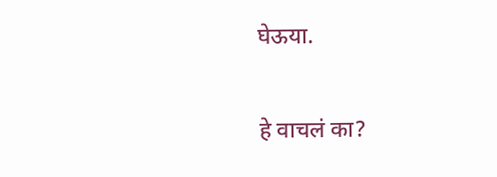घेऊया.

हे वाचलं का?